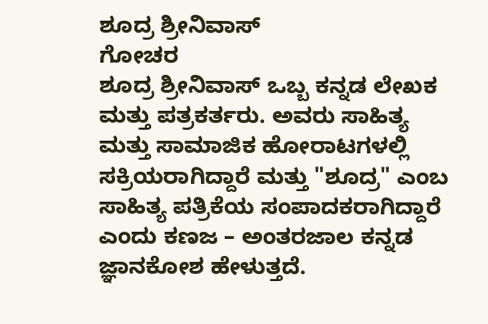ಶೂದ್ರ ಶ್ರೀನಿವಾಸ್
ಗೋಚರ
ಶೂದ್ರ ಶ್ರೀನಿವಾಸ್ ಒಬ್ಬ ಕನ್ನಡ ಲೇಖಕ ಮತ್ತು ಪತ್ರಕರ್ತರು. ಅವರು ಸಾಹಿತ್ಯ ಮತ್ತು ಸಾಮಾಜಿಕ ಹೋರಾಟಗಳಲ್ಲಿ ಸಕ್ರಿಯರಾಗಿದ್ದಾರೆ ಮತ್ತು "ಶೂದ್ರ" ಎಂಬ ಸಾಹಿತ್ಯ ಪತ್ರಿಕೆಯ ಸಂಪಾದಕರಾಗಿದ್ದಾರೆ ಎಂದು ಕಣಜ – ಅಂತರಜಾಲ ಕನ್ನಡ ಜ್ಞಾನಕೋಶ ಹೇಳುತ್ತದೆ.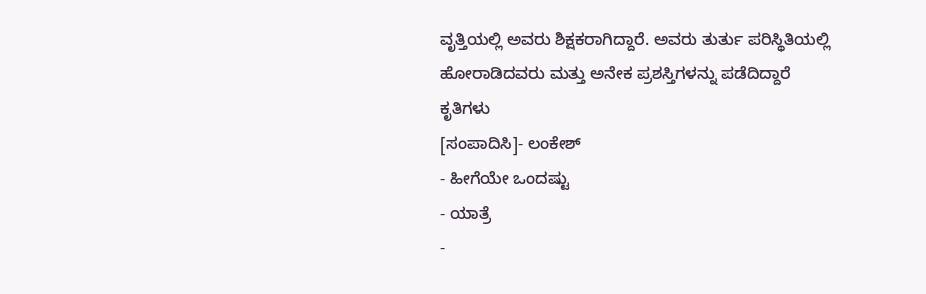ವೃತ್ತಿಯಲ್ಲಿ ಅವರು ಶಿಕ್ಷಕರಾಗಿದ್ದಾರೆ. ಅವರು ತುರ್ತು ಪರಿಸ್ಥಿತಿಯಲ್ಲಿ ಹೋರಾಡಿದವರು ಮತ್ತು ಅನೇಕ ಪ್ರಶಸ್ತಿಗಳನ್ನು ಪಡೆದಿದ್ದಾರೆ
ಕೃತಿಗಳು
[ಸಂಪಾದಿಸಿ]- ಲಂಕೇಶ್
- ಹೀಗೆಯೇ ಒಂದಷ್ಟು
- ಯಾತ್ರೆ
-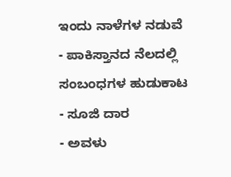ಇಂದು ನಾಳೆಗಳ ನಡುವೆ
- ಪಾಕಿಸ್ತಾನದ ನೆಲದಲ್ಲಿ ಸಂಬಂಧಗಳ ಹುಡುಕಾಟ
- ಸೂಜಿ ದಾರ
- ಅವಳು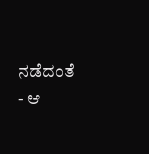ನಡೆದಂತೆ
- ಆ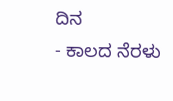ದಿನ
- ಕಾಲದ ನೆರಳು